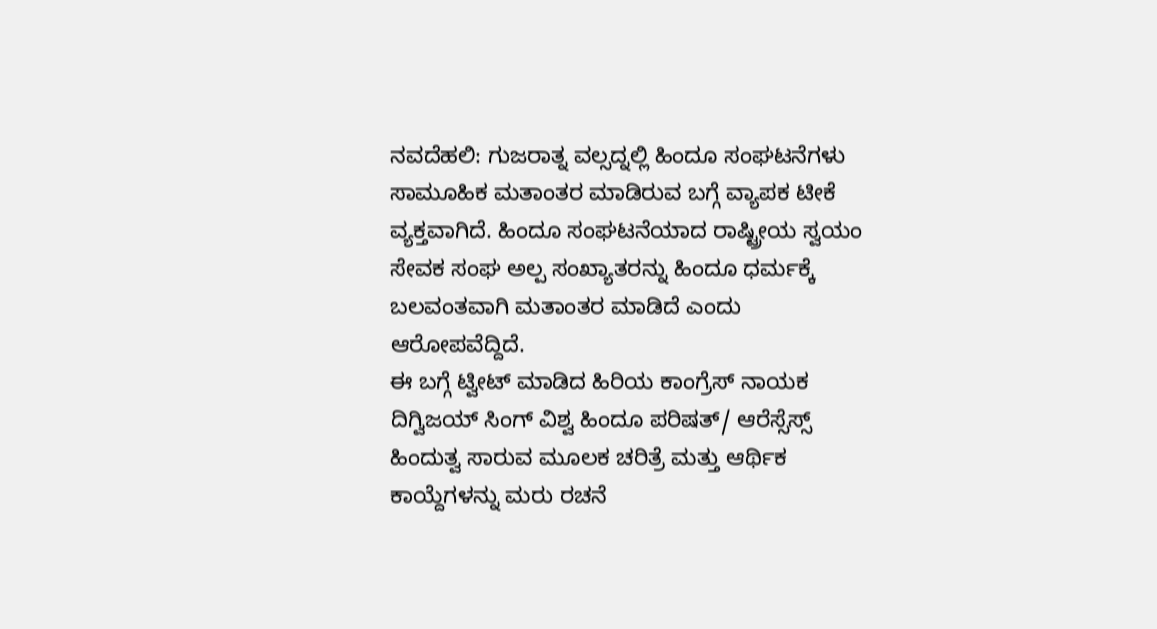ನವದೆಹಲಿ: ಗುಜರಾತ್ನ ವಲ್ಸದ್ನಲ್ಲಿ ಹಿಂದೂ ಸಂಘಟನೆಗಳು ಸಾಮೂಹಿಕ ಮತಾಂತರ ಮಾಡಿರುವ ಬಗ್ಗೆ ವ್ಯಾಪಕ ಟೀಕೆ ವ್ಯಕ್ತವಾಗಿದೆ. ಹಿಂದೂ ಸಂಘಟನೆಯಾದ ರಾಷ್ಟ್ರೀಯ ಸ್ವಯಂ ಸೇವಕ ಸಂಘ ಅಲ್ಪ ಸಂಖ್ಯಾತರನ್ನು ಹಿಂದೂ ಧರ್ಮಕ್ಕೆ ಬಲವಂತವಾಗಿ ಮತಾಂತರ ಮಾಡಿದೆ ಎಂದು ಆರೋಪವೆದ್ದಿದೆ.
ಈ ಬಗ್ಗೆ ಟ್ವೀಟ್ ಮಾಡಿದ ಹಿರಿಯ ಕಾಂಗ್ರೆಸ್ ನಾಯಕ ದಿಗ್ವಿಜಯ್ ಸಿಂಗ್ ವಿಶ್ವ ಹಿಂದೂ ಪರಿಷತ್/ ಆರೆಸ್ಸೆಸ್ಸ್ ಹಿಂದುತ್ವ ಸಾರುವ ಮೂಲಕ ಚರಿತ್ರೆ ಮತ್ತು ಆರ್ಥಿಕ ಕಾಯ್ದೆಗಳನ್ನು ಮರು ರಚನೆ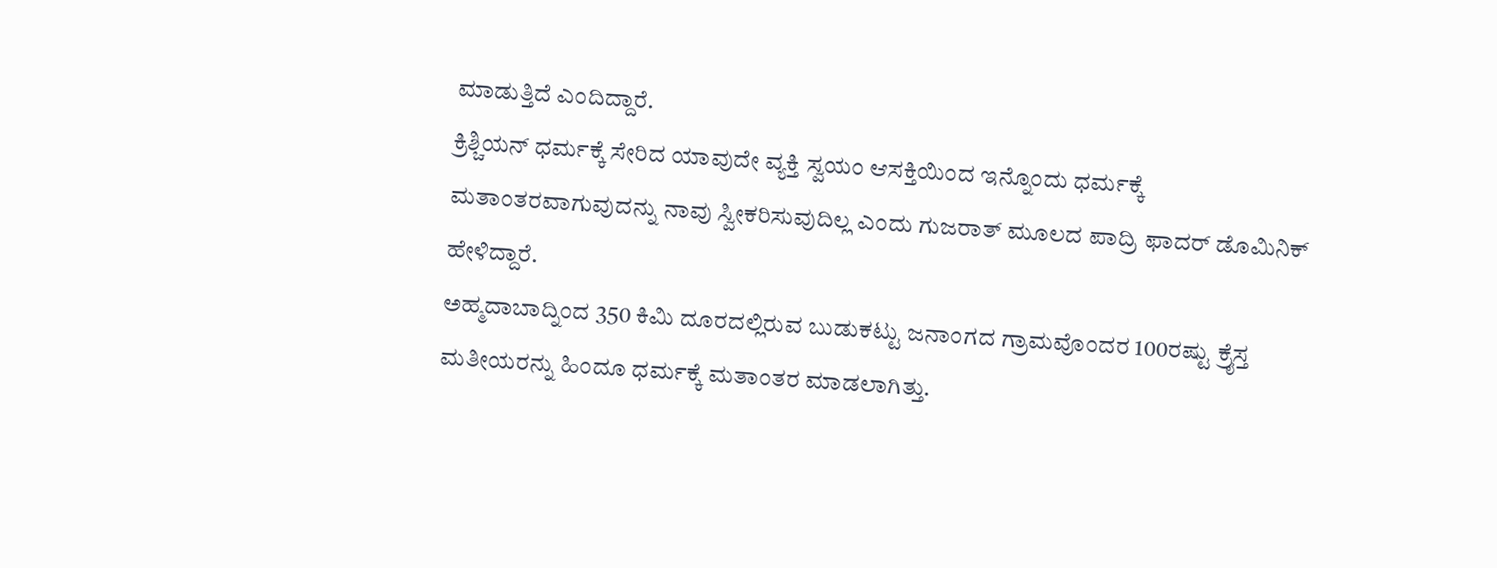ಮಾಡುತ್ತಿದೆ ಎಂದಿದ್ದಾರೆ.
ಕ್ರಿಶ್ಚಿಯನ್ ಧರ್ಮಕ್ಕೆ ಸೇರಿದ ಯಾವುದೇ ವ್ಯಕ್ತಿ ಸ್ವಯಂ ಆಸಕ್ತಿಯಿಂದ ಇನ್ನೊಂದು ಧರ್ಮಕ್ಕೆ ಮತಾಂತರವಾಗುವುದನ್ನು ನಾವು ಸ್ವೀಕರಿಸುವುದಿಲ್ಲ ಎಂದು ಗುಜರಾತ್ ಮೂಲದ ಪಾದ್ರಿ ಫಾದರ್ ಡೊಮಿನಿಕ್ ಹೇಳಿದ್ದಾರೆ.
ಅಹ್ಮದಾಬಾದ್ನಿಂದ 350 ಕಿಮಿ ದೂರದಲ್ಲಿರುವ ಬುಡುಕಟ್ಟು ಜನಾಂಗದ ಗ್ರಾಮವೊಂದರ 100ರಷ್ಟು ಕ್ರೈಸ್ತ ಮತೀಯರನ್ನು ಹಿಂದೂ ಧರ್ಮಕ್ಕೆ ಮತಾಂತರ ಮಾಡಲಾಗಿತ್ತು.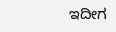ಇದೀಗ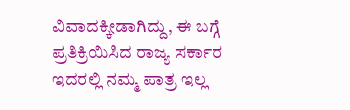ವಿವಾದಕ್ಕೀಡಾಗಿದ್ದು, ಈ ಬಗ್ಗೆ ಪ್ರತಿಕ್ರಿಯಿಸಿದ ರಾಜ್ಯ ಸರ್ಕಾರ ಇದರಲ್ಲಿ ನಮ್ಮ ಪಾತ್ರ ಇಲ್ಲ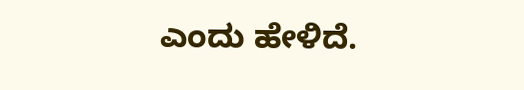ಎಂದು ಹೇಳಿದೆ.